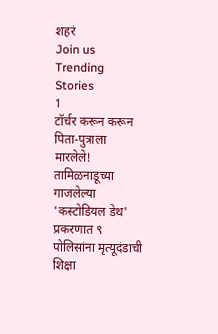शहरं
Join us
Trending Stories
1
टॉर्चर करून करून पिता-पुत्राला मारलेले! तामिळनाडूच्या गाजलेल्या 'कस्टोडियल डेथ' प्रकरणात ९ पोलिसांना मृत्यूदंडाची शिक्षा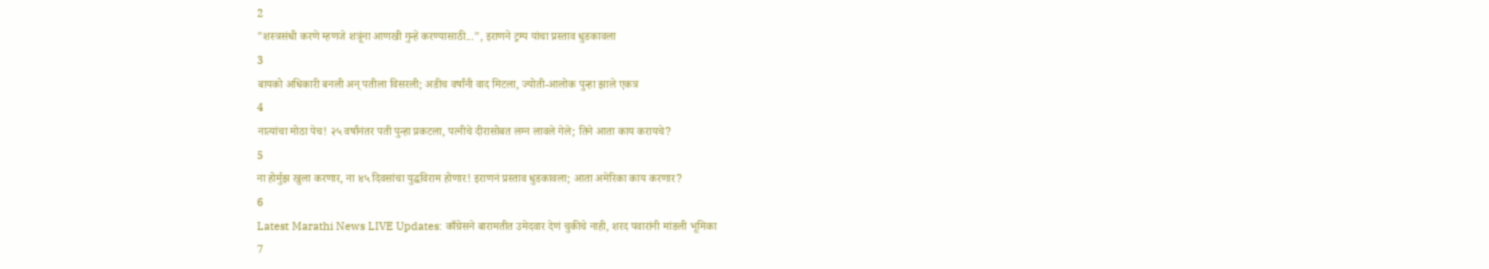2
"शस्त्रसंधी करणे म्हणजे शत्रूंना आणखी गुन्हे करण्यासाठी...", इराणने ट्रम्प यांचा प्रस्ताव धुडकावला
3
बायको अधिकारी बनली अन् पतीला विसरली; अडीच वर्षांनी वाद मिटला, ज्योती-आलोक पुन्हा झाले एकत्र
4
नात्यांचा मोठा पेच! २५ वर्षांनंतर पती पुन्हा प्रकटला, पत्नीचे दीरासोबत लग्न लावले गेले; तिने आता काय करायचे?
5
ना होर्मुझ खुला करणार, ना ४५ दिवसांचा युद्धविराम होणार! इराणनं प्रस्ताव धुडकावला; आता अमेरिका काय करणार?
6
Latest Marathi News LIVE Updates: काँग्रेसने बारामतीत उमेदवार देणं चुकीचे नाही, शरद पवारांनी मांडली भूमिका
7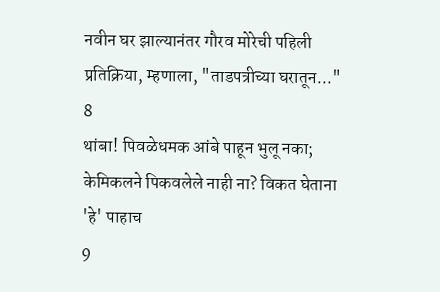नवीन घर झाल्यानंतर गौरव मोरेची पहिली प्रतिक्रिया, म्हणाला, "ताडपत्रीच्या घरातून..."
8
थांबा! पिवळेधमक आंबे पाहून भुलू नका; केमिकलने पिकवलेले नाही ना? विकत घेताना 'हे' पाहाच
9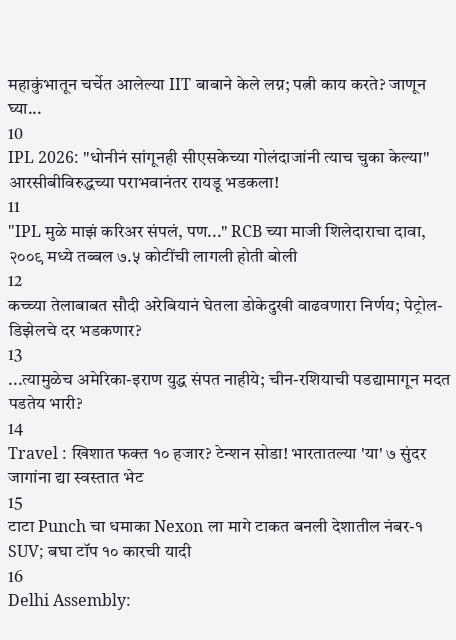महाकुंभातून चर्चेत आलेल्या IIT बाबाने केले लग्न; पत्नी काय करते? जाणून घ्या...
10
IPL 2026: "धोनीनं सांगूनही सीएसकेच्या गोलंदाजांनी त्याच चुका केल्या" आरसीबीविरुद्धच्या पराभवानंतर रायडू भडकला!
11
"IPL मुळे माझं करिअर संपलं, पण..." RCB च्या माजी शिलेदाराचा दावा, २००९ मध्ये तब्बल ७.५ कोटींची लागली होती बोली
12
कच्च्या तेलाबाबत सौदी अरेबियानं घेतला डोकेदुखी वाढवणारा निर्णय; पेट्रोल-डिझेलचे दर भडकणार?
13
...त्यामुळेच अमेरिका-इराण युद्ध संपत नाहीये; चीन-रशियाची पडद्यामागून मदत पडतेय भारी?
14
Travel : खिशात फक्त १० हजार? टेन्शन सोडा! भारतातल्या 'या' ७ सुंदर जागांना द्या स्वस्तात भेट
15
टाटा Punch चा धमाका Nexon ला मागे टाकत बनली देशातील नंबर-१ SUV; बघा टॉप १० कारची यादी
16
Delhi Assembly: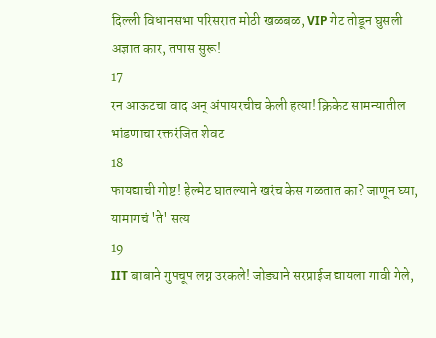दिल्ली विधानसभा परिसरात मोठी खळबळ, VIP गेट तोडून घुसली अज्ञात कार, तपास सुरू!
17
रन आऊटचा वाद अन् अंपायरचीच केली हत्या! क्रिकेट सामन्यातील भांडणाचा रक्तरंजित शेवट
18
फायद्याची गोष्ट! हेल्मेट घातल्याने खरंच केस गळतात का? जाणून घ्या, यामागचं 'ते' सत्य
19
IIT बाबाने गुपचूप लग्न उरकले! जोड्याने सरप्राईज द्यायला गावी गेले,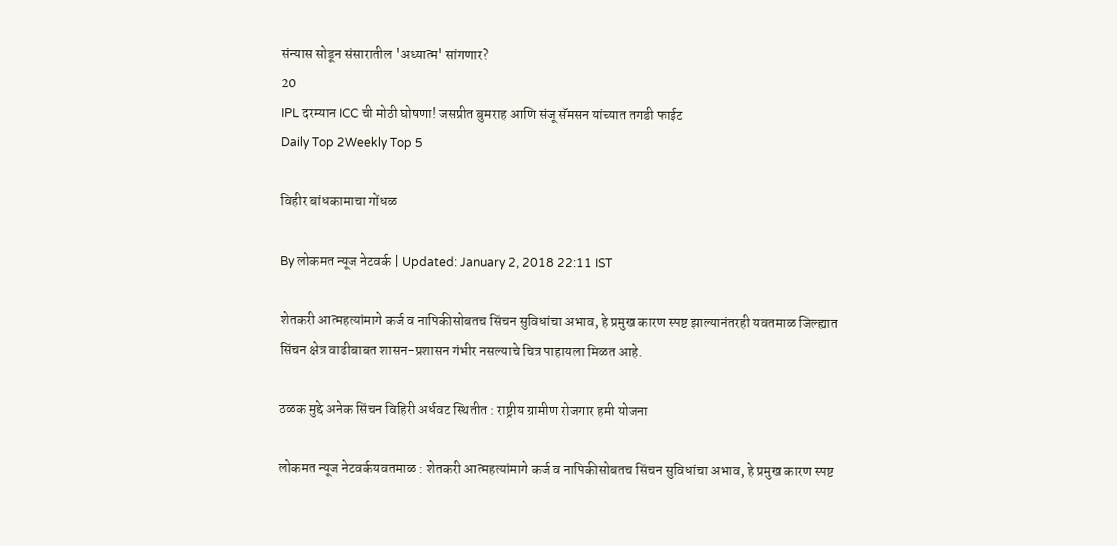संन्यास सोडून संसारातील 'अध्यात्म' सांगणार?
20
IPL दरम्यान ICC ची मोठी घोषणा! जसप्रीत बुमराह आणि संजू सॅमसन यांच्यात तगडी फाईट
Daily Top 2Weekly Top 5

विहीर बांधकामाचा गोंधळ

By लोकमत न्यूज नेटवर्क | Updated: January 2, 2018 22:11 IST

शेतकरी आत्महत्यांमागे कर्ज व नापिकीसोबतच सिंचन सुविधांचा अभाव, हे प्रमुख कारण स्पष्ट झाल्यानंतरही यवतमाळ जिल्ह्यात सिंचन क्षेत्र वाढीबाबत शासन-प्रशासन गंभीर नसल्याचे चित्र पाहायला मिळत आहे.

ठळक मुद्दे अनेक सिंचन विहिरी अर्धवट स्थितीत : राष्ट्रीय ग्रामीण रोजगार हमी योजना

लोकमत न्यूज नेटवर्कयवतमाळ : शेतकरी आत्महत्यांमागे कर्ज व नापिकीसोबतच सिंचन सुविधांचा अभाव, हे प्रमुख कारण स्पष्ट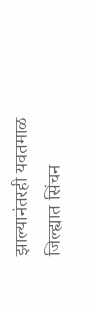झाल्यानंतरही यवतमाळ जिल्ह्यात सिंचन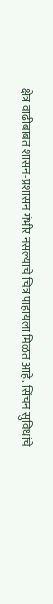क्षेत्र वाढीबाबत शासन-प्रशासन गंभीर नसल्याचे चित्र पाहायला मिळत आहे. सिंचन सुविधांचे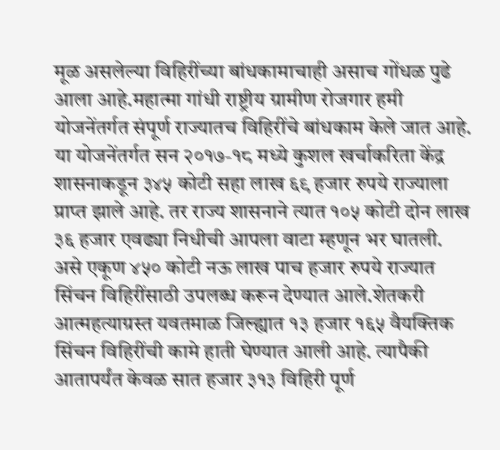मूळ असलेल्या विहिरींच्या बांधकामाचाही असाच गोंधळ पुढे आला आहे.महात्मा गांधी राष्ट्रीय ग्रामीण रोजगार हमी योजनेंतर्गत संपूर्ण राज्यातच विहिरींचे बांधकाम केले जात आहे. या योजनेंतर्गत सन २०१७-१८ मध्ये कुशल खर्चाकरिता केंद्र शासनाकडून ३४५ कोटी सहा लाख ६९ हजार रुपये राज्याला प्राप्त झाले आहे. तर राज्य शासनाने त्यात १०५ कोटी दोन लाख ३६ हजार एवढ्या निधीची आपला वाटा म्हणून भर घातली. असे एकूण ४५० कोटी नऊ लाख पाच हजार रुपये राज्यात सिंचन विहिरींसाठी उपलब्ध करून देण्यात आले.शेतकरी आत्महत्याग्रस्त यवतमाळ जिल्ह्यात १३ हजार १६५ वैयक्तिक सिंचन विहिरींची कामे हाती घेण्यात आली आहे. त्यापैकी आतापर्यंत केवळ सात हजार ३१३ विहिरी पूर्ण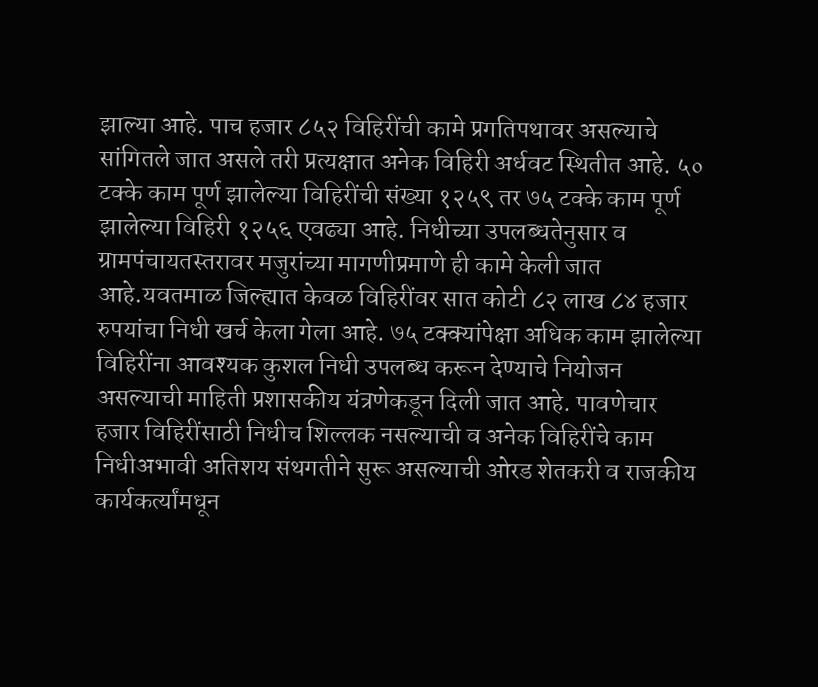झाल्या आहे. पाच हजार ८५२ विहिरींची कामे प्रगतिपथावर असल्याचे सांगितले जात असले तरी प्रत्यक्षात अनेक विहिरी अर्धवट स्थितीत आहे. ५० टक्के काम पूर्ण झालेल्या विहिरींची संख्या १२५९ तर ७५ टक्के काम पूर्ण झालेल्या विहिरी १२५६ एवढ्या आहे. निधीच्या उपलब्धतेनुसार व ग्रामपंचायतस्तरावर मजुरांच्या मागणीप्रमाणे ही कामे केली जात आहे.यवतमाळ जिल्ह्यात केवळ विहिरींवर सात कोटी ८२ लाख ८४ हजार रुपयांचा निधी खर्च केला गेला आहे. ७५ टक्क्यांपेक्षा अधिक काम झालेल्या विहिरींना आवश्यक कुशल निधी उपलब्ध करून देण्याचे नियोजन असल्याची माहिती प्रशासकीय यंत्रणेकडून दिली जात आहे. पावणेचार हजार विहिरींसाठी निधीच शिल्लक नसल्याची व अनेक विहिरींचे काम निधीअभावी अतिशय संथगतीने सुरू असल्याची ओरड शेतकरी व राजकीय कार्यकर्त्यांमधून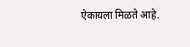ऐकायला मिळते आहे.